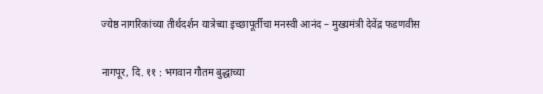ज्येष्ठ नागरिकांच्या तीर्थदर्शन यात्रेच्या इच्छापूर्तीचा मनस्वी आनंद – मुख्यमंत्री देवेंद्र फडणवीस

नागपूर, दि. ११ : भगवान गौतम बुद्धाच्या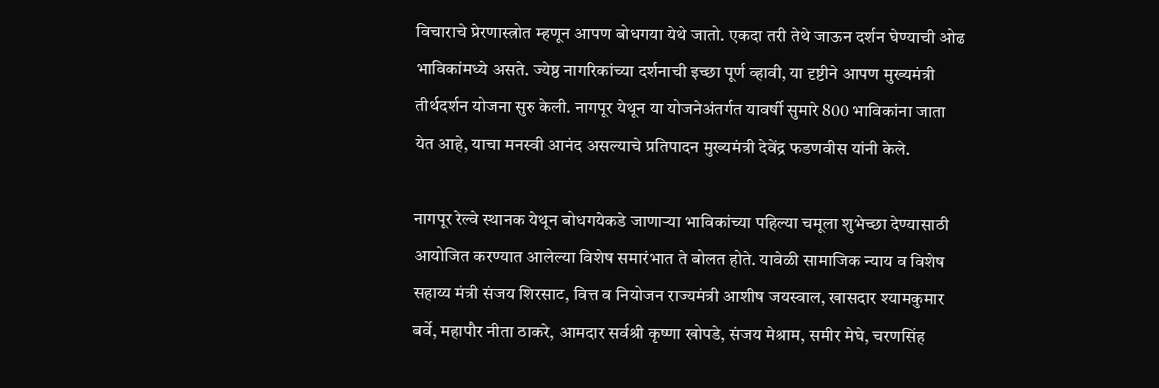विचाराचे प्रेरणास्त्रोत म्हणून आपण बोधगया येथे जातो. एकदा तरी तेथे जाऊन दर्शन घेण्याची ओढ भाविकांमध्ये असते. ज्येष्ठ नागरिकांच्या दर्शनाची इच्छा पूर्ण व्हावी, या दृष्टीने आपण मुख्यमंत्री तीर्थदर्शन योजना सुरु केली. नागपूर येथून या योजनेअंतर्गत यावर्षी सुमारे 800 भाविकांना जाता येत आहे, याचा मनस्वी आनंद असल्याचे प्रतिपादन मुख्यमंत्री देवेंद्र फडणवीस यांनी केले.

नागपूर रेल्वे स्थानक येथून बोधगयेकडे जाणाऱ्या भाविकांच्या पहिल्या चमूला शुभेच्छा देण्यासाठी आयोजित करण्यात आलेल्या विशेष समारंभात ते बोलत होते. यावेळी सामाजिक न्याय व विशेष सहाय्य मंत्री संजय शिरसाट, वित्त व नियोजन राज्यमंत्री आशीष जयस्वाल, खासदार श्यामकुमार बर्वे, महापौर नीता ठाकरे, आमदार सर्वश्री कृष्णा खोपडे, संजय मेश्राम, समीर मेघे, चरणसिंह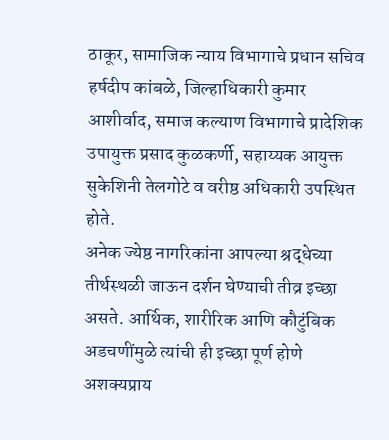ठाकूर, सामाजिक न्याय विभागाचे प्रधान सचिव हर्षदीप कांबळे, जिल्हाधिकारी कुमार आशीर्वाद, समाज कल्याण विभागाचे प्रादेशिक उपायुक्त प्रसाद कुळकर्णी, सहाय्यक आयुक्त सुकेशिनी तेलगोटे व वरीष्ठ अधिकारी उपस्थित होते.
अनेक ज्येष्ठ नागरिकांना आपल्या श्रद्धेच्या तीर्थस्थळी जाऊन दर्शन घेण्याची तीव्र इच्छा असते. आर्थिक, शारीरिक आणि कौटुंबिक अडचणींमुळे त्यांची ही इच्छा पूर्ण होणे अशक्यप्राय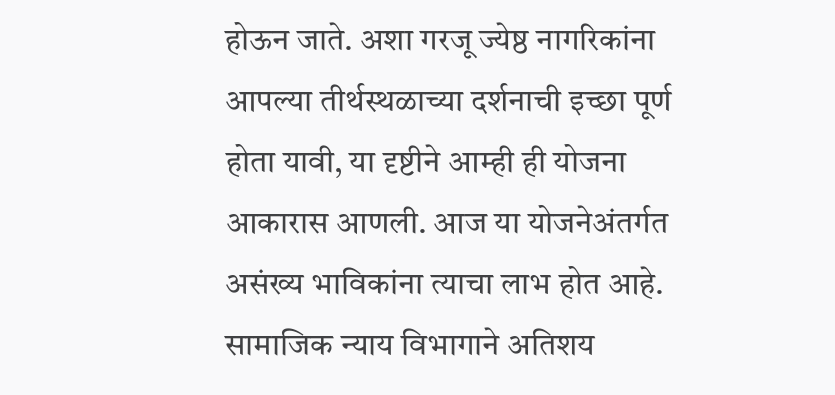होऊन जाते. अशा गरजू ज्येष्ठ नागरिकांना आपल्या तीर्थस्थळाच्या दर्शनाची इच्छा पूर्ण होता यावी, या दृष्टीने आम्ही ही योजना आकारास आणली. आज या योजनेअंतर्गत असंख्य भाविकांना त्याचा लाभ होत आहे. सामाजिक न्याय विभागाने अतिशय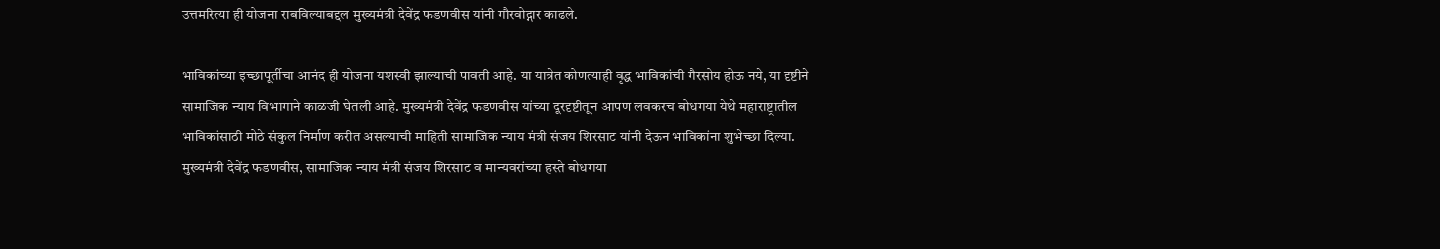उत्तमरित्या ही योजना राबविल्याबद्दल मुख्यमंत्री देवेंद्र फडणवीस यांनी गौरवोद्गार काढले.

भाविकांच्या इच्छापूर्तीचा आनंद ही योजना यशस्वी झाल्याची पावती आहे. या यात्रेत कोणत्याही वृद्ध भाविकांची गैरसोय होऊ नये, या दृष्टीने सामाजिक न्याय विभागाने काळजी घेतली आहे. मुख्यमंत्री देवेंद्र फडणवीस यांच्या दूरदृष्टीतून आपण लवकरच बोधगया येथे महाराष्ट्रातील भाविकांसाठी मोठे संकुल निर्माण करीत असल्याची माहिती सामाजिक न्याय मंत्री संजय शिरसाट यांनी देऊन भाविकांना शुभेच्छा दिल्या.
मुख्यमंत्री देवेंद्र फडणवीस, सामाजिक न्याय मंत्री संजय शिरसाट व मान्यवरांच्या हस्ते बोधगया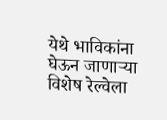येथे भाविकांना घेऊन जाणाऱ्या विशेष रेल्वेला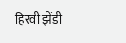हिरवी झेंडी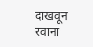दाखवून रवाना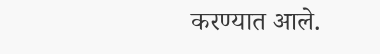करण्यात आले.